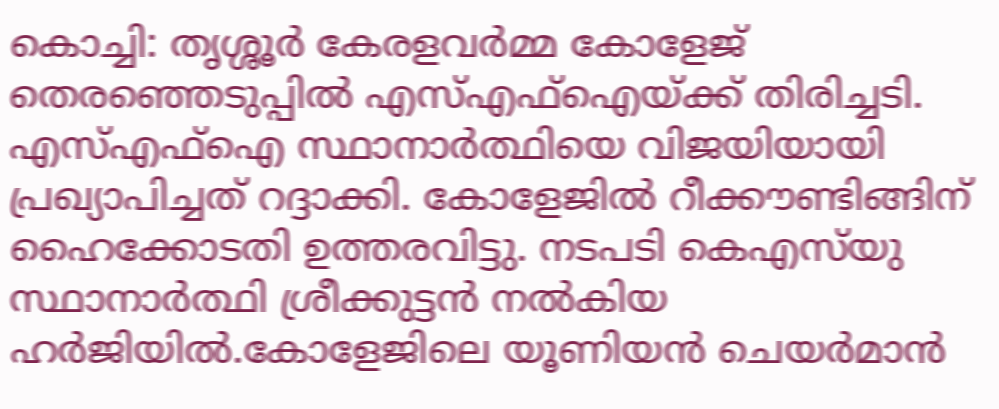കൊച്ചി: തൃശ്ശൂർ കേരളവർമ്മ കോളേജ് തെരഞ്ഞെടുപ്പിൽ എസ്എഫ്ഐയ്ക്ക് തിരിച്ചടി. എസ്എഫ്ഐ സ്ഥാനാർത്ഥിയെ വിജയിയായി പ്രഖ്യാപിച്ചത് റദ്ദാക്കി. കോളേജിൽ റീക്കൗണ്ടിങ്ങിന് ഹൈക്കോടതി ഉത്തരവിട്ടു. നടപടി കെഎസ്‌യു സ്ഥാനാർത്ഥി ശ്രീക്കുട്ടൻ നൽകിയ ഹർജിയിൽ.കോളേജിലെ യൂണിയൻ ചെയർമാൻ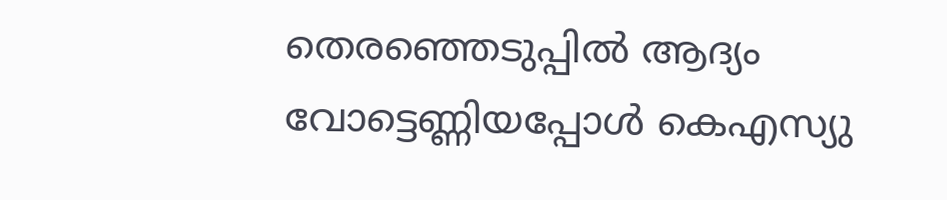തെരഞ്ഞെടുപ്പിൽ ആദ്യം വോട്ടെണ്ണിയപ്പോൾ കെഎസ്യു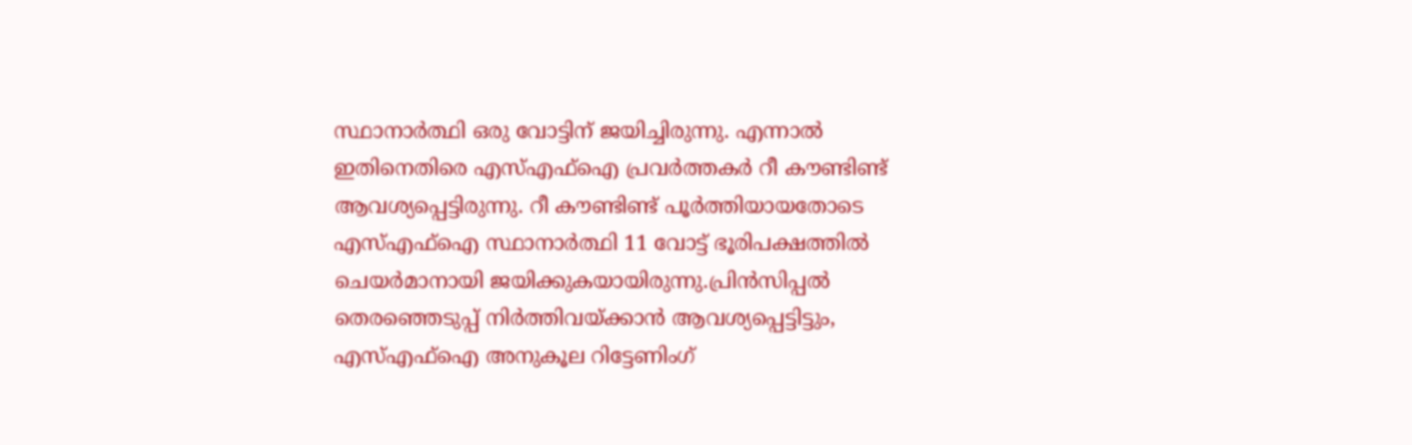സ്ഥാനാർത്ഥി ഒരു വോട്ടിന് ജയിച്ചിരുന്നു. എന്നാൽ ഇതിനെതിരെ എസ്എഫ്ഐ പ്രവർത്തകർ റീ കൗണ്ടിണ്ട് ആവശ്യപ്പെട്ടിരുന്നു. റീ കൗണ്ടിണ്ട് പൂർത്തിയായതോടെ എസ്എഫ്ഐ സ്ഥാനാർത്ഥി 11 വോട്ട് ഭൂരിപക്ഷത്തിൽ ചെയർമാനായി ജയിക്കുകയായിരുന്നു.പ്രിൻസിപ്പൽ തെരഞ്ഞെടുപ്പ് നിർത്തിവയ്ക്കാൻ ആവശ്യപ്പെട്ടിട്ടും, എസ്എഫ്ഐ അനുകൂല റിട്ടേണിംഗ്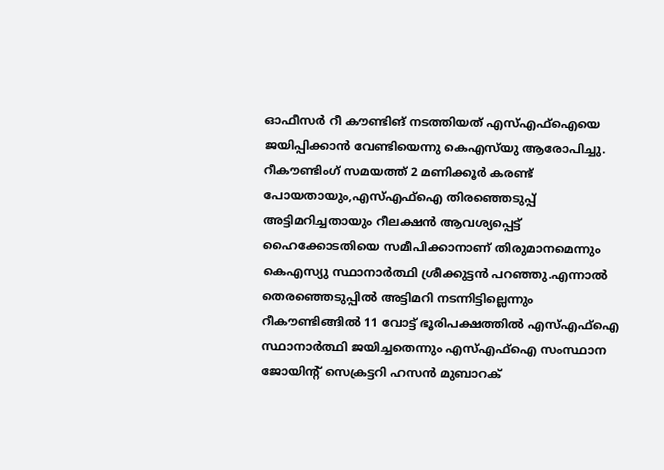ഓഫീസർ റീ കൗണ്ടിങ് നടത്തിയത് എസ്എഫ്ഐയെ ജയിപ്പിക്കാൻ വേണ്ടിയെന്നു കെഎസ്‌യു ആരോപിച്ചു. റീകൗണ്ടിംഗ് സമയത്ത് 2 മണിക്കൂർ കരണ്ട് പോയതായും,എസ്എഫ്ഐ തിരഞ്ഞെടുപ്പ് അട്ടിമറിച്ചതായും റീലക്ഷൻ ആവശ്യപ്പെട്ട് ഹൈക്കോടതിയെ സമീപിക്കാനാണ് തിരുമാനമെന്നും കെഎസ്യു സ്ഥാനാർത്ഥി ശ്രീക്കുട്ടൻ പറഞ്ഞു.എന്നാൽ തെരഞ്ഞെടുപ്പിൽ അട്ടിമറി നടന്നിട്ടില്ലെന്നും റീകൗണ്ടിങ്ങിൽ 11 വോട്ട് ഭൂരിപക്ഷത്തിൽ എസ്എഫ്ഐ സ്ഥാനാർത്ഥി ജയിച്ചതെന്നും എസ്എഫ്ഐ സംസ്ഥാന ജോയിന്‍റ് സെക്രട്ടറി ഹസൻ മുബാറക്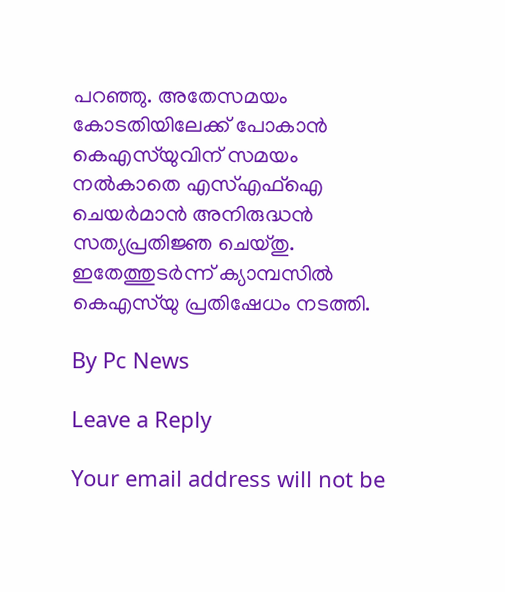പറഞ്ഞു. അതേസമയം കോടതിയിലേക്ക് പോകാൻ കെഎസ്‌യുവിന് സമയം നൽകാതെ എസ്എഫ്ഐ ചെയർമാൻ അനിരുദ്ധൻ സത്യപ്രതിജ്ഞ ചെയ്തു. ഇതേത്തുടർന്ന് ക്യാമ്പസിൽ കെഎസ്‌യു പ്രതിഷേധം നടത്തി.

By Pc News

Leave a Reply

Your email address will not be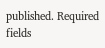published. Required fields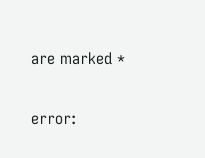are marked *

error: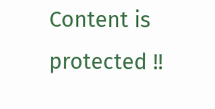Content is protected !!